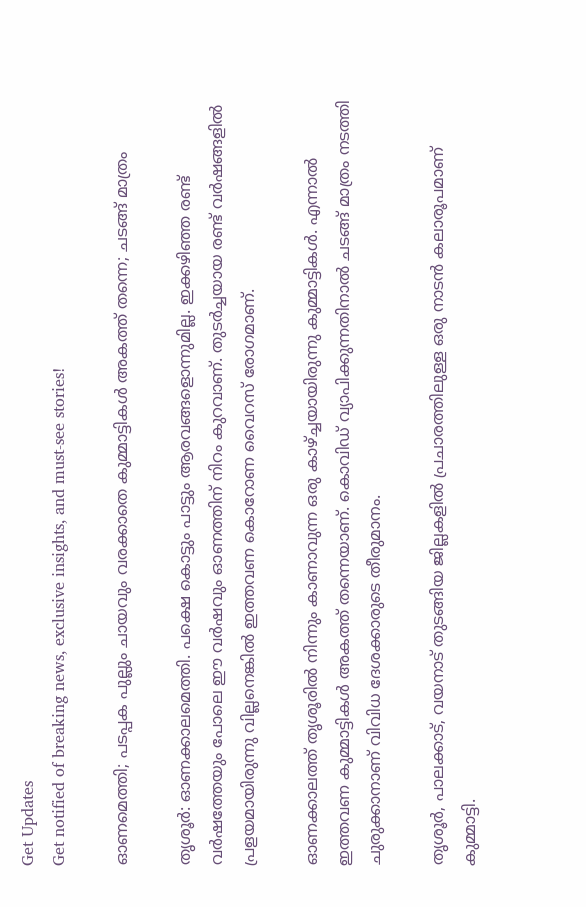Get Updates
Get notified of breaking news, exclusive insights, and must-see stories!

ഓണമെത്തി; പടപ്പക പുല്ലും ചായവും വരക്കാതെ കുമ്മാട്ടികള്‍ അകത്ത് തന്നെ; ചടങ്ങ് മാത്രം

തൃശൂര്‍: ഓണക്കാലമെത്തി. പക്ഷെ കൊട്ടും പാട്ടും ആരവങ്ങളൊന്നുമില്ല. ഇക്കഴിഞ്ഞ രണ്ട് വര്‍ഷത്തേയും പോലെ ഈ വര്‍ഷവും ഓണത്തിന് നിറം കുറവാണ്. തുടര്‍ച്ചയായ രണ്ട് വര്‍ഷങ്ങളില്‍ പ്രളയമായിരുന്നു വില്ലനെങ്കില്‍ ഇത്തവണ കൊറോണ വൈറസ് രോഗമാണ്.

ഓണക്കാലത്ത് തൃശൂരില്‍ നിന്നും കാണാവുന്ന ഒരു കാഴ്ച്ചയായിരുന്നു കുമ്മാട്ടികള്‍. എന്നാല്‍ ഇത്തവണ കുമ്മാട്ടികള്‍ അകത്ത് തന്നെയാണ്. കൊവിഡ് വ്യാപിക്കുന്നതിനാല്‍ ചടങ്ങ് മാത്രം നടത്തി ചുരുക്കാനാണ് വിവിധ ദേശക്കാരുടെ തീരുമാനം.

തൃശൂര്‍, പാലക്കാട്, വയനാട് തുടങ്ങിയ ജില്ലകളില്‍ പ്രചാരത്തിലുള്ള ഒരു നാടന്‍ കലാരൂപമാണ് കുമ്മാട്ടി.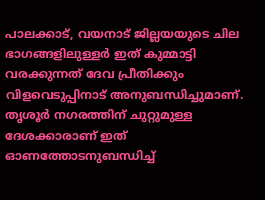പാലക്കാട്, വയനാട് ജില്ലയയുടെ ചില ഭാഗങ്ങളിലുള്ളര്‍ ഇത് കുമ്മാട്ടി വരക്കുന്നത് ദേവ പ്രീതിക്കും വിളവെടുപ്പിനാട് അനുബന്ധിച്ചുമാണ്. തൃശൂര്‍ നഗരത്തിന് ചുറ്റുമുള്ള ദേശക്കാരാണ് ഇത് ഓണത്തോടനുബന്ധിച്ച്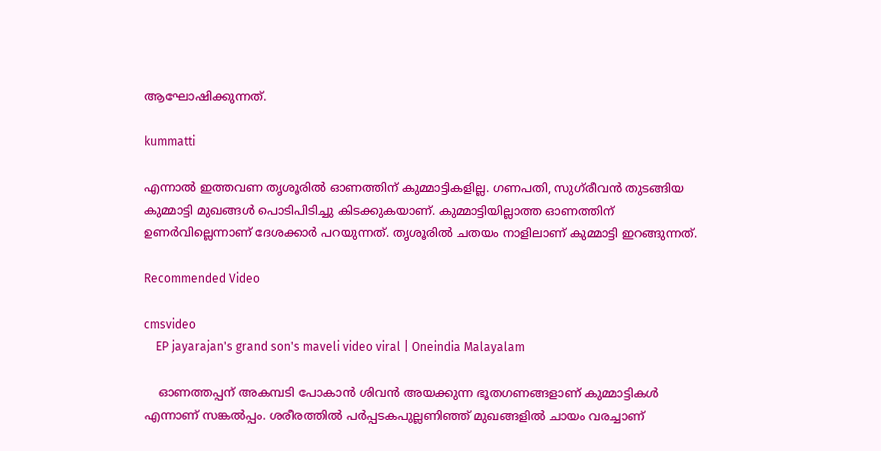ആഘോഷിക്കുന്നത്.

kummatti

എന്നാല്‍ ഇത്തവണ തൃശൂരില്‍ ഓണത്തിന് കുമ്മാട്ടികളില്ല. ഗണപതി, സുഗ്‌രീവന്‍ തുടങ്ങിയ കുമ്മാട്ടി മുഖങ്ങള്‍ പൊടിപിടിച്ചു കിടക്കുകയാണ്. കുമ്മാട്ടിയില്ലാത്ത ഓണത്തിന് ഉണര്‍വില്ലെന്നാണ് ദേശക്കാര്‍ പറയുന്നത്. തൃശൂരില്‍ ചതയം നാളിലാണ് കുമ്മാട്ടി ഇറങ്ങുന്നത്.

Recommended Video

cmsvideo
    EP jayarajan's grand son's maveli video viral | Oneindia Malayalam

    ഓണത്തപ്പന് അകമ്പടി പോകാന്‍ ശിവന്‍ അയക്കുന്ന ഭൂതഗണങ്ങളാണ് കുമ്മാട്ടികള്‍ എന്നാണ് സങ്കല്‍പ്പം. ശരീരത്തില്‍ പര്‍പ്പടകപുല്ലണിഞ്ഞ് മുഖങ്ങളില്‍ ചായം വരച്ചാണ്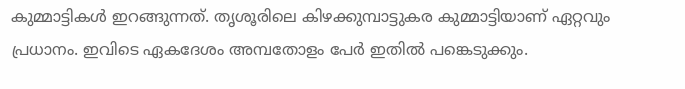കുമ്മാട്ടികള്‍ ഇറങ്ങുന്നത്. തൃശൂരിലെ കിഴക്കുമ്പാട്ടുകര കുമ്മാട്ടിയാണ് ഏറ്റവും പ്രധാനം. ഇവിടെ ഏകദേശം അമ്പതോളം പേര്‍ ഇതില്‍ പങ്കെടുക്കും.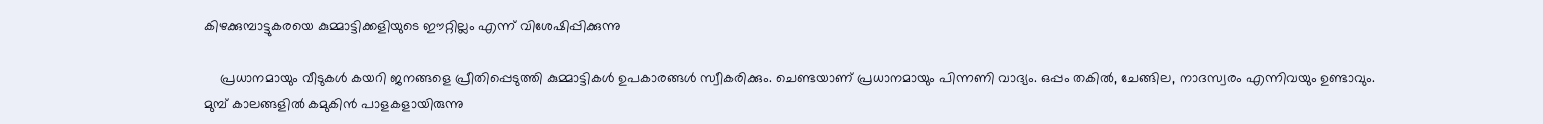കിഴക്കുമ്പാട്ടുകരയെ കുമ്മാട്ടിക്കളിയുടെ ഈറ്റില്ലം എന്ന് വിശേഷിപ്പിക്കുന്നു

    പ്രധാനമായും വീടുകള്‍ കയറി ജനങ്ങളെ പ്രീതിപ്പെടുത്തി കുമ്മാട്ടികള്‍ ഉപകാരങ്ങള്‍ സ്വീകരിക്കും. ചെണ്ടയാണ് പ്രധാനമായും പിന്നണി വാദ്യം. ഒപ്പം തകില്‍, ചേങ്ങില, നാദസ്വരം എന്നിവയും ഉണ്ടാവും. മുമ്പ് കാലങ്ങളില്‍ കമുകിന്‍ പാളകളായിരുന്നു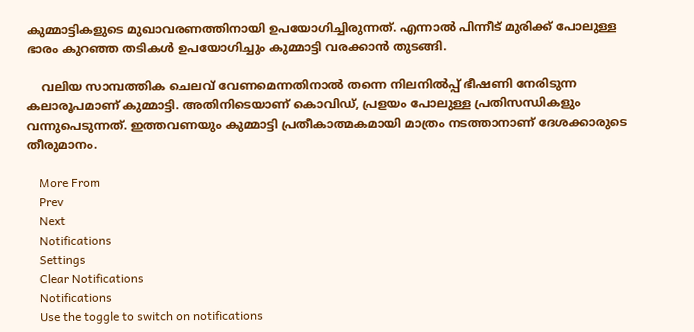കുമ്മാട്ടികളുടെ മുഖാവരണത്തിനായി ഉപയോഗിച്ചിരുന്നത്. എന്നാല്‍ പിന്നീട് മുരിക്ക് പോലുള്ള ഭാരം കുറഞ്ഞ തടികള്‍ ഉപയോഗിച്ചും കുമ്മാട്ടി വരക്കാന്‍ തുടങ്ങി.

    വലിയ സാമ്പത്തിക ചെലവ് വേണമെന്നതിനാല്‍ തന്നെ നിലനില്‍പ്പ് ഭീഷണി നേരിടുന്ന കലാരൂപമാണ് കുമ്മാട്ടി. അതിനിടെയാണ് കൊവിഡ്, പ്രളയം പോലുള്ള പ്രതിസന്ധികളും വന്നുപെടുന്നത്. ഇത്തവണയും കുമ്മാട്ടി പ്രതീകാത്മകമായി മാത്രം നടത്താനാണ് ദേശക്കാരുടെ തീരുമാനം.

    More From
    Prev
    Next
    Notifications
    Settings
    Clear Notifications
    Notifications
    Use the toggle to switch on notifications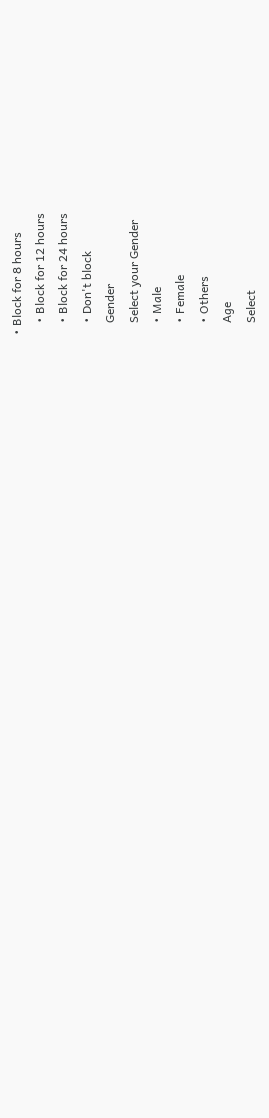• Block for 8 hours
    • Block for 12 hours
    • Block for 24 hours
    • Don't block
    Gender
    Select your Gender
    • Male
    • Female
    • Others
    Age
    Select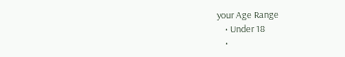your Age Range
    • Under 18
    •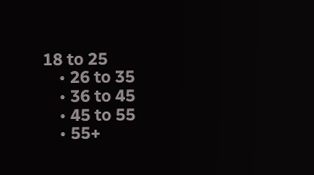18 to 25
    • 26 to 35
    • 36 to 45
    • 45 to 55
    • 55+